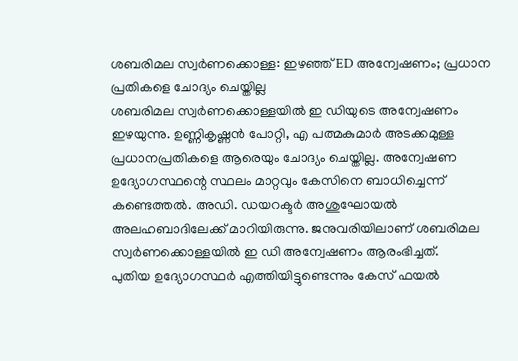ശബരിമല സ്വർണക്കൊള്ള: ഇഴഞ്ഞ് ED അന്വേഷണം; പ്രധാന പ്രതികളെ ചോദ്യം ചെയ്തില്ല
ശബരിമല സ്വർണക്കൊള്ളയിൽ ഇ ഡിയുടെ അന്വേഷണം ഇഴയുന്നു. ഉണ്ണികൃഷ്ണൻ പോറ്റി, എ പത്മകുമാർ അടക്കമുള്ള പ്രധാനപ്രതികളെ ആരെയും ചോദ്യം ചെയ്തില്ല. അന്വേഷണ ഉദ്യോഗസ്ഥന്റെ സ്ഥലം മാറ്റവും കേസിനെ ബാധിച്ചെന്ന് കണ്ടെത്തൽ. അഡി. ഡയറക്ടർ അശുഘോയൽ അലഹബാദിലേക്ക് മാറിയിരുന്നു. ജനുവരിയിലാണ് ശബരിമല സ്വർണക്കൊള്ളയിൽ ഇ ഡി അന്വേഷണം ആരംഭിച്ചത്.
പുതിയ ഉദ്യോഗസ്ഥർ എത്തിയിട്ടുണ്ടെന്നും കേസ് ഫയൽ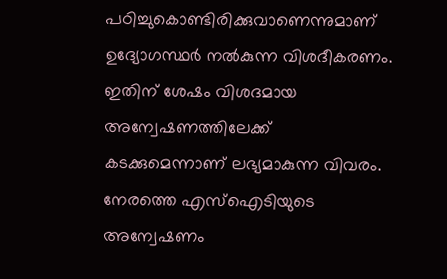പഠിച്ചുകൊണ്ടിരിക്കുവാണെന്നുമാണ് ഉദ്യോഗസ്ഥർ നൽകുന്ന വിശദീകരണം. ഇതിന് ശേഷം വിശദമായ അന്വേഷണത്തിലേക്ക് കടക്കുമെന്നാണ് ലഭ്യമാകുന്ന വിവരം. നേരത്തെ എസ്ഐടിയുടെ അന്വേഷണം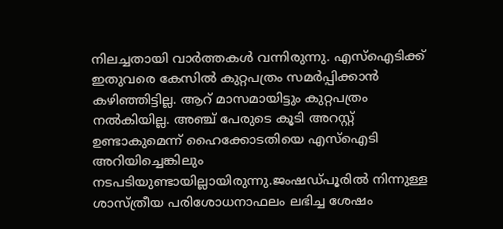നിലച്ചതായി വാർത്തകൾ വന്നിരുന്നു. എസ്ഐടിക്ക് ഇതുവരെ കേസിൽ കുറ്റപത്രം സമർപ്പിക്കാൻ കഴിഞ്ഞിട്ടില്ല. ആറ് മാസമായിട്ടും കുറ്റപത്രം നൽകിയില്ല. അഞ്ച് പേരുടെ കൂടി അറസ്റ്റ് ഉണ്ടാകുമെന്ന് ഹൈക്കോടതിയെ എസ്ഐടി അറിയിച്ചെങ്കിലും നടപടിയുണ്ടായില്ലായിരുന്നു.ജംഷഡ്പൂരിൽ നിന്നുള്ള ശാസ്ത്രീയ പരിശോധനാഫലം ലഭിച്ച ശേഷം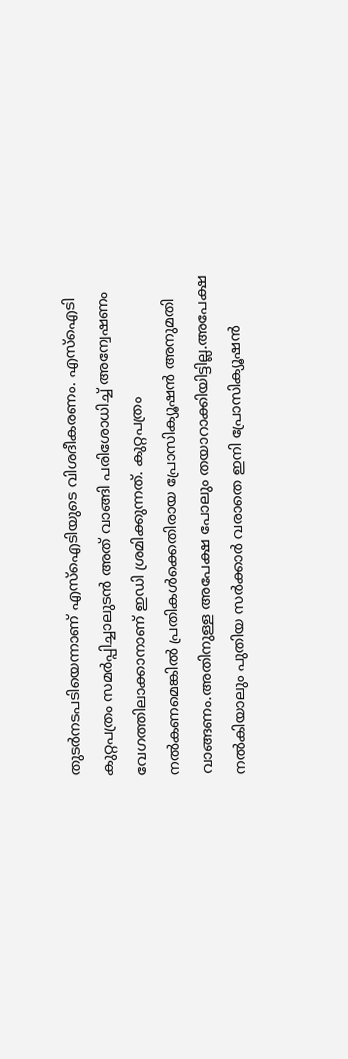തുടർനടപടിയെന്നാണ് എസ്ഐടിയുടെ വിശദീകരണം. എസ്ഐടി കുറ്റപത്രം സമർപ്പിച്ചാലുടൻ അത് വാങ്ങി പരിശോധിച്ച് അന്വേഷണം വേഗത്തിലാക്കാനാണ് ഇഡി ശ്രമിക്കുന്നത്. കുറ്റപത്രം നൽകണമെങ്കിൽ പ്രതികൾക്കെതിരായ പ്രോസിക്യൂഷൻ അനുമതി വാങ്ങണം.അതിനുള്ള അപേക്ഷ പോലും തയാറാക്കിയിട്ടില്ല.അപേക്ഷ നൽകിയാലും പുതിയ സർക്കാർ വരാതെ ഇനി പ്രോസിക്യൂഷൻ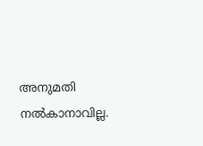അനുമതി നൽകാനാവില്ല.